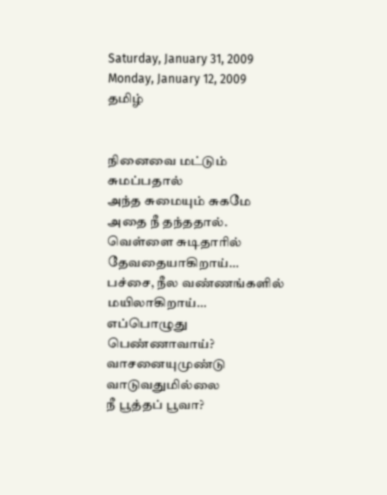Saturday, January 31, 2009
Monday, January 12, 2009
தமிழ்


நினைவை மட்டும் சுமப்பதால்
அந்த சுமையும் சுகமே அதை நீ தந்ததால்.
வெள்ளை சுடிதாரில் தேவதையாகிறாய்…
பச்சை, நீல வண்ணங்களில் மயிலாகிறாய்…
எப்பொழுது பெண்ணாவாய்?
வாசனையுமுண்டு
வாடுவதுமில்லை
நீ பூத்தப் பூவா?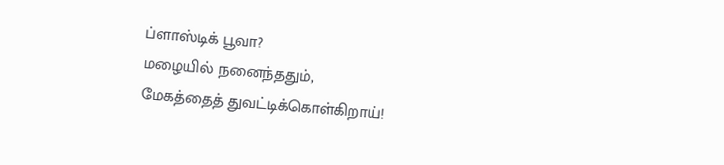ப்ளாஸ்டிக் பூவா?
மழையில் நனைந்ததும்,
மேகத்தைத் துவட்டிக்கொள்கிறாய்!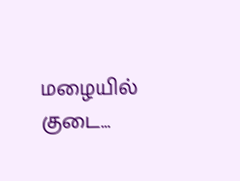மழையில் குடை…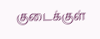குடைக்குள்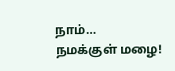நாம்…
நமக்குள் மழை!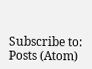Subscribe to:
Posts (Atom)